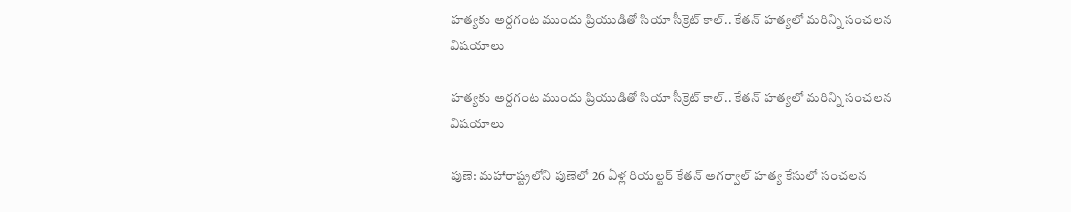హత్యకు అర్దగంట ముందు ప్రియుడితో సియా సీక్రెట్ కాల్.. కేతన్ హత్యలో మరిన్ని సంచలన విషయాలు

హత్యకు అర్దగంట ముందు ప్రియుడితో సియా సీక్రెట్ కాల్.. కేతన్ హత్యలో మరిన్ని సంచలన విషయాలు

పుణె: మహారాష్ట్రలోని పుణెలో 26 ఏళ్ల రియల్టర్ కేతన్ అగర్వాల్‌‌‌‌ హత్య కేసులో సంచలన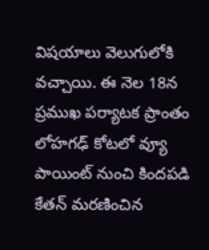విషయాలు వెలుగులోకి వచ్చాయి. ఈ నెల 18న ప్రముఖ పర్యాటక ప్రాంతం లోహగఢ్ కోటలో వ్యూ పాయింట్ నుంచి కిందపడి కేతన్ మరణించిన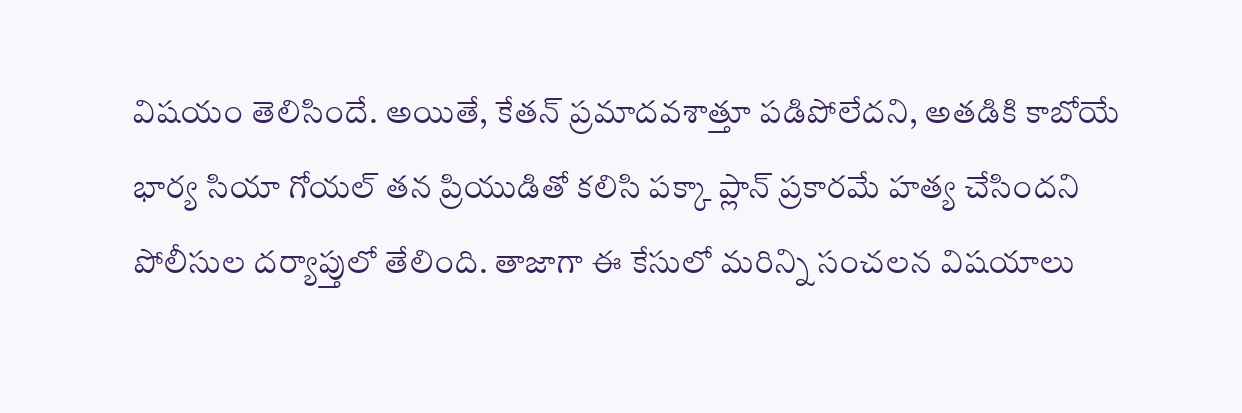విషయం తెలిసిందే. అయితే, కేతన్ ప్రమాదవశాత్తూ పడిపోలేదని, అతడికి కాబోయే భార్య సియా గోయల్ తన ప్రియుడితో కలిసి పక్కా ప్లాన్ ప్రకారమే హత్య చేసిందని పోలీసుల దర్యాప్తులో తేలింది. తాజాగా ఈ కేసులో మరిన్ని సంచలన విషయాలు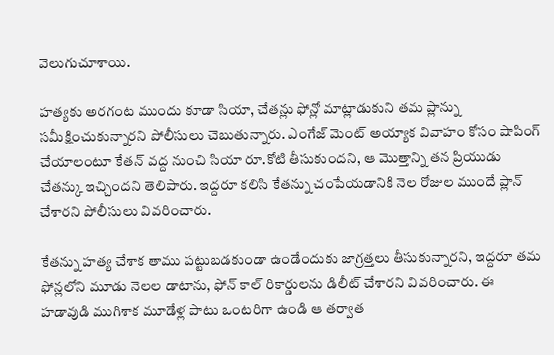వెలుగుచూశాయి.

హత్యకు అరగంట ముందు కూడా సియా, చేతన్లు ఫోన్లో మాట్లాడుకుని తమ ప్లాన్ను సమీక్షించుకున్నారని పోలీసులు చెబుతున్నారు. ఎంగేజ్ మెంట్ అయ్యాక వివాహం కోసం షాపింగ్ చేయాలంటూ కేతన్ వద్ద నుంచి సియా రూ.కోటి తీసుకుందని, ఆ మొత్తాన్ని తన ప్రియుడు చేతన్కు ఇచ్చిందని తెలిపారు. ఇద్దరూ కలిసి కేతన్ను చంపేయడానికి నెల రోజుల ముందే ప్లాన్ చేశారని పోలీసులు వివరించారు.

కేతన్ను హత్య చేశాక తాము పట్టుబడకుండా ఉండేందుకు జాగ్రత్తలు తీసుకున్నారని, ఇద్దరూ తమ ఫోన్లలోని మూడు నెలల డాటాను, ఫోన్ కాల్ రికార్డులను డిలీట్ చేశారని వివరించారు. ఈ హడావుడి ముగిశాక మూడేళ్ల పాటు ఒంటరిగా ఉండి ఆ తర్వాత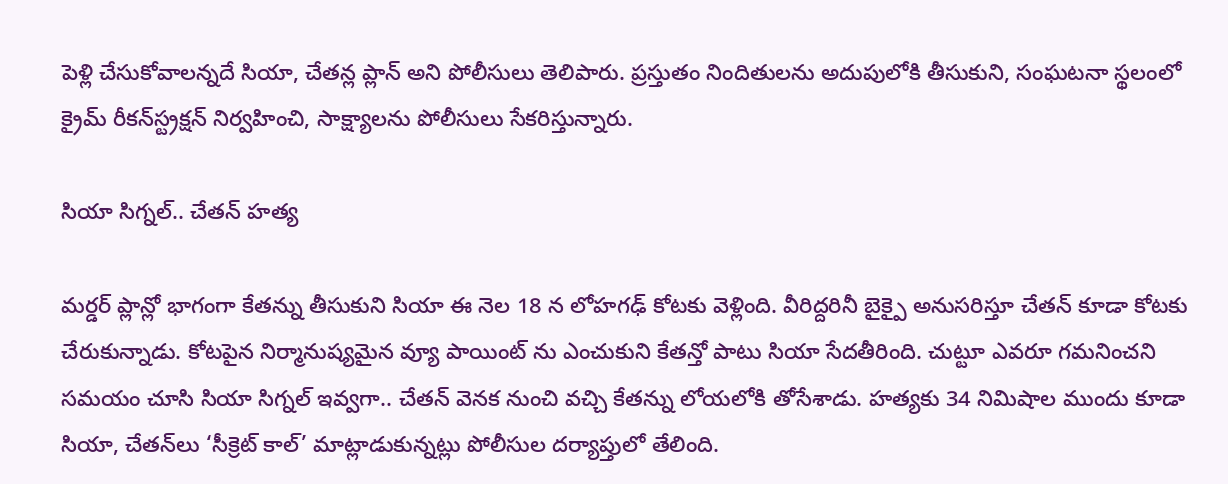పెళ్లి చేసుకోవాలన్నదే సియా, చేతన్ల ప్లాన్ అని పోలీసులు తెలిపారు. ప్రస్తుతం నిందితులను అదుపులోకి తీసుకుని, సంఘటనా స్థలంలో క్రైమ్ రీకన్‌‌‌‌స్ట్రక్షన్ నిర్వహించి, సాక్ష్యాలను పోలీసులు సేకరిస్తున్నారు.

సియా సిగ్నల్.. చేతన్ హత్య

మర్డర్ ప్లాన్లో భాగంగా కేతన్ను తీసుకుని సియా ఈ నెల 18 న లోహగఢ్ కోటకు వెళ్లింది. వీరిద్దరినీ బైక్పై అనుసరిస్తూ చేతన్ కూడా కోటకు చేరుకున్నాడు. కోటపైన నిర్మానుష్యమైన వ్యూ పాయింట్ ను ఎంచుకుని కేతన్తో పాటు సియా సేదతీరింది. చుట్టూ ఎవరూ గమనించని సమయం చూసి సియా సిగ్నల్ ఇవ్వగా.. చేతన్ వెనక నుంచి వచ్చి కేతన్ను లోయలోకి తోసేశాడు. హత్యకు 34 నిమిషాల ముందు కూడా సియా, చేతన్‌‌‌‌లు ‘సీక్రెట్ కాల్’ మాట్లాడుకున్నట్లు పోలీసుల దర్యాప్తులో తేలింది.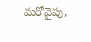మరోవైపు,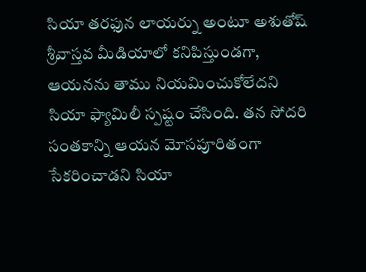సియా తరఫున లాయర్ను అంటూ అశుతోష్ శ్రీవాస్తవ మీడియాలో కనిపిస్తుండగా, ఆయనను తాము నియమించుకోలేదని సియా ఫ్యామిలీ స్పష్టం చేసింది. తన సోదరి సంతకాన్ని ఆయన మోసపూరితంగా సేకరించాడని సియా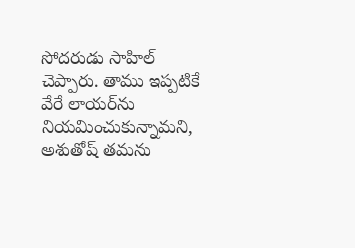సోదరుడు సాహిల్ చెప్పారు. తాము ఇప్పటికే వేరే లాయర్‌‌‌‌ను నియమించుకున్నామని,  అశుతోష్ తమను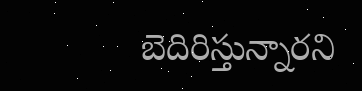బెదిరిస్తున్నారని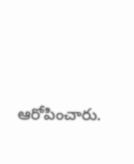ఆరోపించారు.